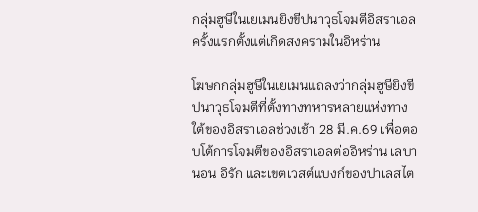กลุ่มฮูษีในเยเมนยิงขีปนาวุธโจมตีอิสราเอลครั้งแรกตั้งแต่เกิดสงครามในอิหร่าน

โฆษกกลุ่มฮูษีในเยเมนแถลงว่ากลุ่มฮูษียิงขีปนาวุธโจมตีที่ตั้งทางทหารหลายแห่งทางใต้ของอิสราเอลช่วงเช้า 28 มี.ค.69 เพื่อตอบโต้การโจมตีของอิสราเอลต่ออิหร่าน เลบานอน อิรัก และเขตเวสต์แบงก์ของปาเลสไต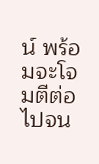น์ พร้อมจะโจมตีต่อไปจน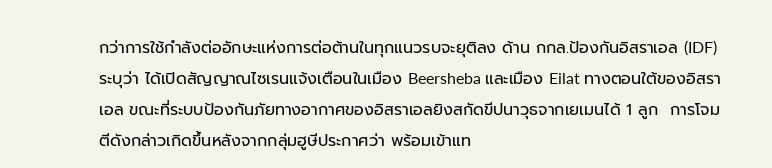กว่าการใช้กำลังต่ออักษะแห่งการต่อต้านในทุกแนวรบจะยุติลง ด้าน กกล.ป้องกันอิสราเอล (IDF) ระบุว่า ได้เปิดสัญญาณไซเรนแจ้งเตือนในเมือง Beersheba และเมือง Eilat ทางตอนใต้ของอิสราเอล ขณะที่ระบบป้องกันภัยทางอากาศของอิสราเอลยิงสกัดขีปนาวุธจากเยเมนได้ 1 ลูก  การโจมตีดังกล่าวเกิดขึ้นหลังจากกลุ่มฮูษีประกาศว่า พร้อมเข้าแท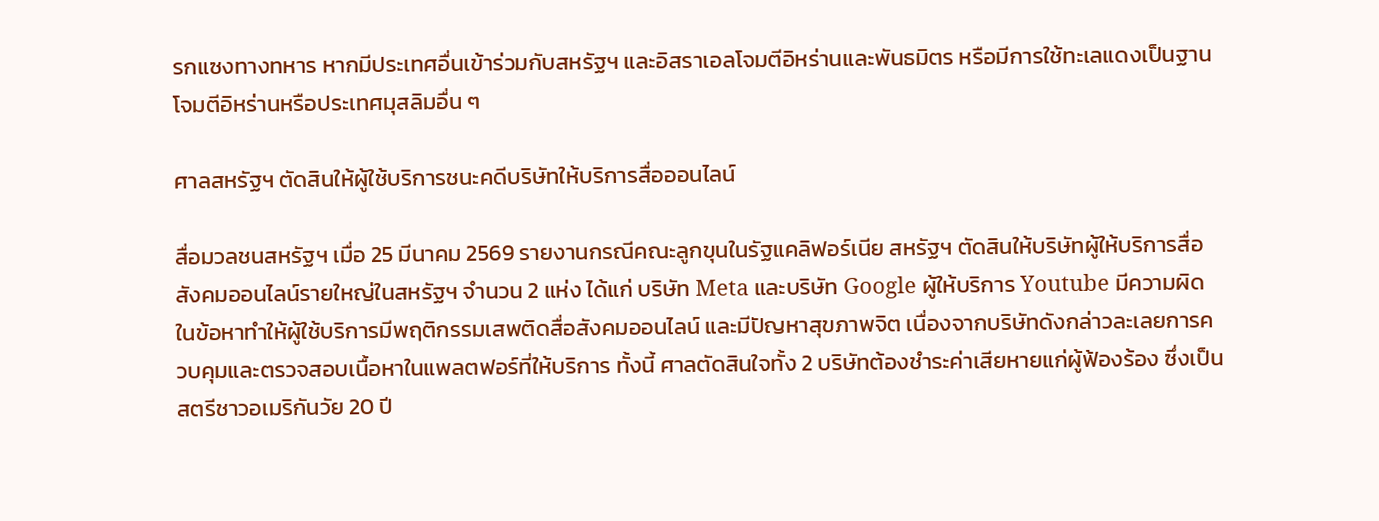รกแซงทางทหาร หากมีประเทศอื่นเข้าร่วมกับสหรัฐฯ และอิสราเอลโจมตีอิหร่านและพันธมิตร หรือมีการใช้ทะเลแดงเป็นฐานโจมตีอิหร่านหรือประเทศมุสลิมอื่น ๆ

ศาลสหรัฐฯ ตัดสินให้ผู้ใช้บริการชนะคดีบริษัทให้บริการสื่อออนไลน์

สื่อมวลชนสหรัฐฯ เมื่อ 25 มีนาคม 2569 รายงานกรณีคณะลูกขุนในรัฐแคลิฟอร์เนีย สหรัฐฯ ตัดสินให้บริษัทผู้ให้บริการสื่อสังคมออนไลน์รายใหญ่ในสหรัฐฯ จำนวน 2 แห่ง ได้แก่ บริษัท Meta และบริษัท Google ผู้ให้บริการ Youtube มีความผิดในข้อหาทำให้ผู้ใช้บริการมีพฤติกรรมเสพติดสื่อสังคมออนไลน์ และมีปัญหาสุขภาพจิต เนื่องจากบริษัทดังกล่าวละเลยการควบคุมและตรวจสอบเนื้อหาในแพลตฟอร์ที่ให้บริการ ทั้งนี้ ศาลตัดสินใจทั้ง 2 บริษัทต้องชำระค่าเสียหายแก่ผู้ฟ้องร้อง ซึ่งเป็นสตรีชาวอเมริกันวัย 20 ปี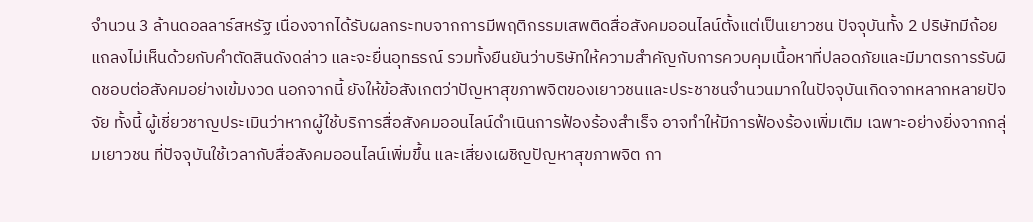จำนวน 3 ล้านดอลลาร์สหรัฐ เนื่องจากได้รับผลกระทบจากการมีพฤติกรรมเสพติดสื่อสังคมออนไลน์ตั้งแต่เป็นเยาวชน ปัจจุบันทั้ง 2 ปริษัทมีถ้อยแถลงไม่เห็นด้วยกับคำตัดสินดังดล่าว และจะยื่นอุทธรณ์ รวมทั้งยืนยันว่าบริษัทให้ความสำคัญกับการควบคุมเนื้อหาที่ปลอดภัยและมีมาตรการรับผิดชอบต่อสังคมอย่างเข้มงวด นอกจากนี้ ยังให้ข้อสังเกตว่าปัญหาสุขภาพจิตของเยาวชนและประชาชนจำนวนมากในปัจจุบันเกิดจากหลากหลายปัจจัย ทั้งนี้ ผู้เชี่ยวชาญประเมินว่าหากผู้ใช้บริการสื่อสังคมออนไลน์ดำเนินการฟ้องร้องสำเร็จ อาจทำให้มีการฟ้องร้องเพิ่มเติม เฉพาะอย่างยิ่งจากกลุ่มเยาวชน ที่ปัจจุบันใช้เวลากับสื่อสังคมออนไลน์เพิ่มขึ้น และเสี่ยงเผชิญปัญหาสุขภาพจิต กา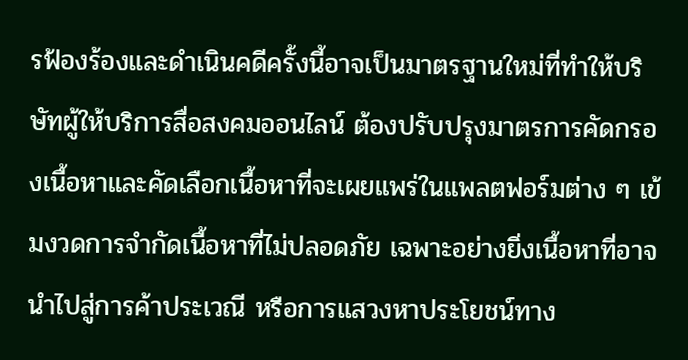รฟ้องร้องและดำเนินคดีครั้งนี้อาจเป็นมาตรฐานใหม่ที่ทำให้บริษัทผู้ให้บริการสื่อสงคมออนไลน์ ต้องปรับปรุงมาตรการคัดกรองเนื้อหาและคัดเลือกเนื้อหาที่จะเผยแพร่ในแพลตฟอร์มต่าง ๆ เข้มงวดการจำกัดเนื้อหาที่ไม่ปลอดภัย เฉพาะอย่างยิ่งเนื้อหาที่อาจนำไปสู่การค้าประเวณี หรือการแสวงหาประโยชน์ทาง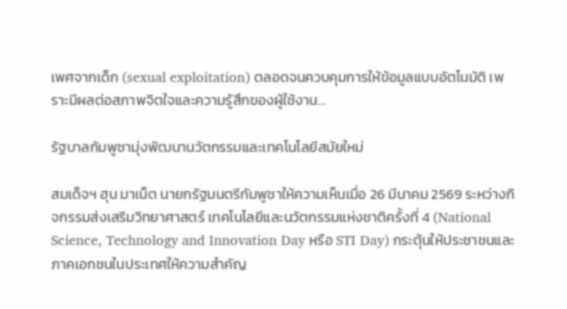เพศจากเด็ก (sexual exploitation) ตลอดจนควบคุมการให้ข้อมูลแบบอัตโนมัติ เพราะมีผลต่อสภาพจิตใจและความรู้สึกของผู้ใช้งาน…

รัฐบาลกัมพูชามุ่งพัฒนานวัตกรรมและเทคโนโลยีสมัยใหม่

สมเด็จฯ ฮุน มาเน็ต นายกรัฐมนตรีกัมพูชาให้ความเห็นเมื่อ 26 มีนาคม 2569 ระหว่างกิจกรรมส่งเสริมวิทยาศาสตร์ เทคโนโลยีและนวัตกรรมแห่งชาติครั้งที่ 4 (National Science, Technology and Innovation Day หรือ STI Day) กระตุ้นให้ประชาชนและภาคเอกชนในประเทศให้ความสำคัญ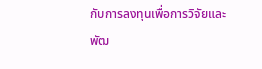กับการลงทุนเพื่อการวิจัยและพัฒ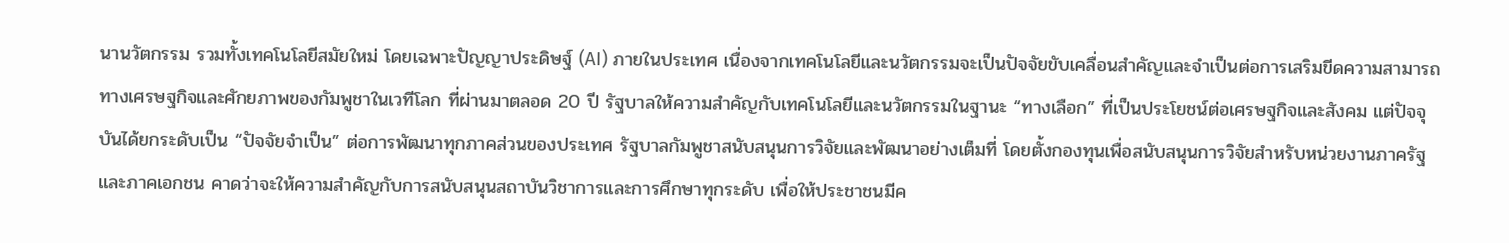นานวัตกรรม รวมทั้งเทคโนโลยีสมัยใหม่ โดยเฉพาะปัญญาประดิษฐ์ (AI) ภายในประเทศ เนื่องจากเทคโนโลยีและนวัตกรรมจะเป็นปัจจัยขับเคลื่อนสำคัญและจำเป็นต่อการเสริมขีดความสามารถทางเศรษฐกิจและศักยภาพของกัมพูชาในเวทีโลก ที่ผ่านมาตลอด 20 ปี รัฐบาลให้ความสำคัญกับเทคโนโลยีและนวัตกรรมในฐานะ “ทางเลือก” ที่เป็นประโยชน์ต่อเศรษฐกิจและสังคม แต่ปัจจุบันได้ยกระดับเป็น “ปัจจัยจำเป็น” ต่อการพัฒนาทุกภาคส่วนของประเทศ รัฐบาลกัมพูชาสนับสนุนการวิจัยและพัฒนาอย่างเต็มที่ โดยตั้งกองทุนเพื่อสนับสนุนการวิจัยสำหรับหน่วยงานภาครัฐและภาคเอกชน คาดว่าจะให้ความสำคัญกับการสนับสนุนสถาบันวิชาการและการศึกษาทุกระดับ เพื่อให้ประชาชนมีค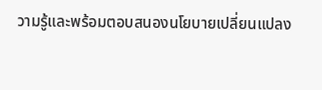วามรู้และพร้อมตอบสนองนโยบายเปลี่ยนแปลง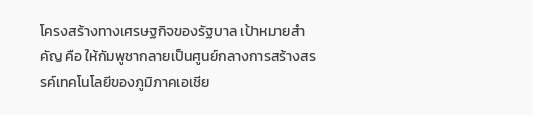โครงสร้างทางเศรษฐกิจของรัฐบาล เป้าหมายสำคัญ คือ ให้กัมพูชากลายเป็นศูนย์กลางการสร้างสรรค์เทคโนโลยีของภูมิภาคเอเชีย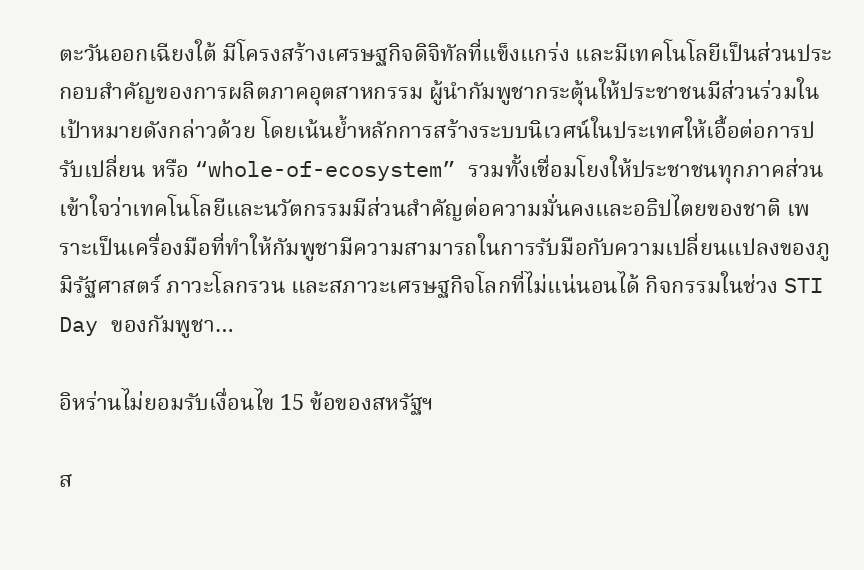ตะวันออกเฉียงใต้ มีโครงสร้างเศรษฐกิจดิจิทัลที่แข็งแกร่ง และมีเทคโนโลยีเป็นส่วนประกอบสำคัญของการผลิตภาคอุตสาหกรรม ผู้นำกัมพูชากระตุ้นให้ประชาชนมีส่วนร่วมในเป้าหมายดังกล่าวด้วย โดยเน้นย้ำหลักการสร้างระบบนิเวศน์ในประเทศให้เอื้อต่อการปรับเปลี่ยน หรือ “whole-of-ecosystem” รวมทั้งเชื่อมโยงให้ประชาชนทุกภาคส่วนเข้าใจว่าเทคโนโลยีและนวัตกรรมมีส่วนสำคัญต่อความมั่นคงและอธิปไตยของชาติ เพราะเป็นเครื่องมือที่ทำให้กัมพูชามีความสามารถในการรับมือกับความเปลี่ยนแปลงของภูมิรัฐศาสตร์ ภาวะโลกรวน และสภาวะเศรษฐกิจโลกที่ไม่แน่นอนได้ กิจกรรมในช่วง STI Day ของกัมพูชา…

อิหร่านไม่ยอมรับเงื่อนไข 15 ข้อของสหรัฐฯ

ส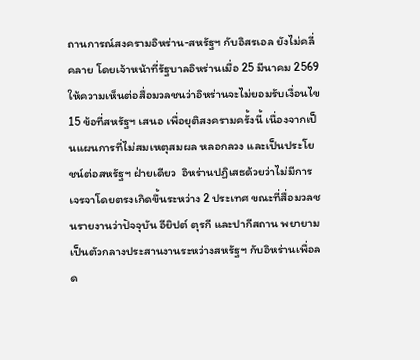ถานการณ์สงครามอิหร่าน-สหรัฐฯ กับอิสรเอล ยังไม่คลี่คลาย โดยเจ้าหน้าที่รัฐบาลอิหร่านเมื่อ 25 มีนาคม 2569 ให้ความเห็นต่อสื่อมวลชนว่าอิหร่านจะไม่ยอมรับเงื่อนไข 15 ข้อที่สหรัฐฯ เสนอ เพื่อยุติสงครามครั้งนี้ เนื่องจากเป็นแผนการที่ไม่สมเหตุสมผล หลอกลวง และเป็นประโยชน์ต่อสหรัฐฯ ฝ่ายเดียว  อิหร่านปฏิเสธด้วยว่าไม่มีการเจรจาโดยตรงเกิดขึ้นระหว่าง 2 ประเทศ ขณะที่สื่อมวลชนรายงานว่าปัจจุบัน อียิปต์ ตุรกี และปากีสถาน พยายามเป็นตัวกลางประสานงานระหว่างสหรัฐฯ กับอิหร่านเพื่อลด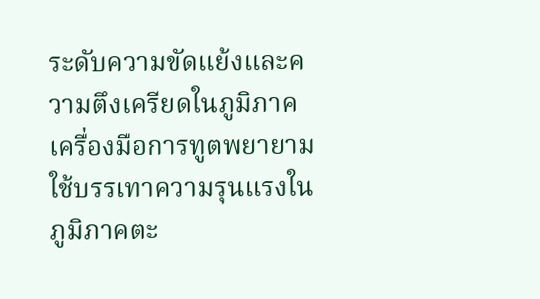ระดับความขัดแย้งและความตึงเครียดในภูมิภาค เครื่องมือการทูตพยายามใช้บรรเทาความรุนแรงในภูมิภาคตะ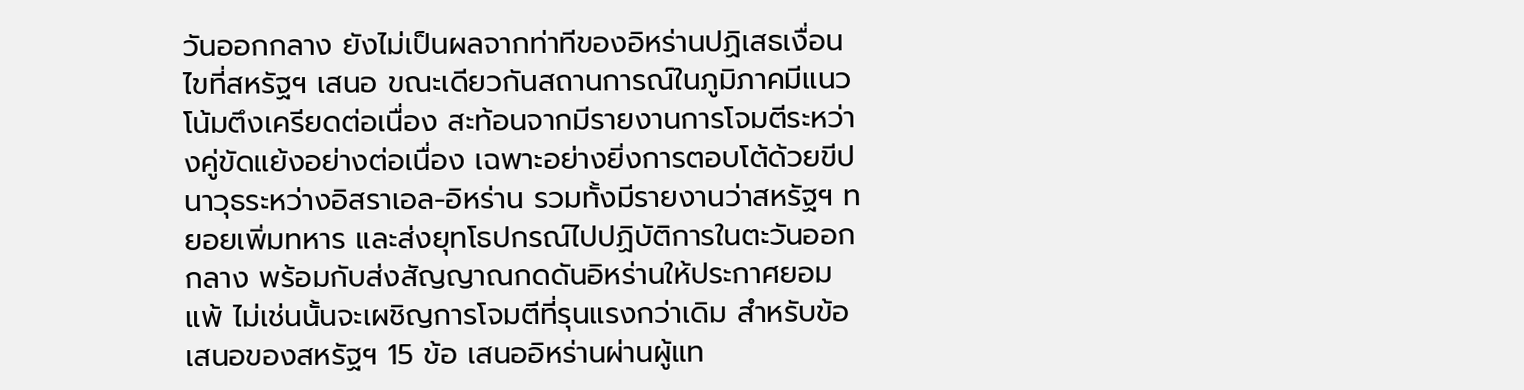วันออกกลาง ยังไม่เป็นผลจากท่าทีของอิหร่านปฏิเสธเงื่อนไขที่สหรัฐฯ เสนอ ขณะเดียวกันสถานการณ์ในภูมิภาคมีแนวโน้มตึงเครียดต่อเนื่อง สะท้อนจากมีรายงานการโจมตีระหว่างคู่ขัดแย้งอย่างต่อเนื่อง เฉพาะอย่างยิ่งการตอบโต้ด้วยขีปนาวุธระหว่างอิสราเอล-อิหร่าน รวมทั้งมีรายงานว่าสหรัฐฯ ทยอยเพิ่มทหาร และส่งยุทโธปกรณ์ไปปฏิบัติการในตะวันออกกลาง พร้อมกับส่งสัญญาณกดดันอิหร่านให้ประกาศยอมแพ้ ไม่เช่นนั้นจะเผชิญการโจมตีที่รุนแรงกว่าเดิม สำหรับข้อเสนอของสหรัฐฯ 15 ข้อ เสนออิหร่านผ่านผู้แท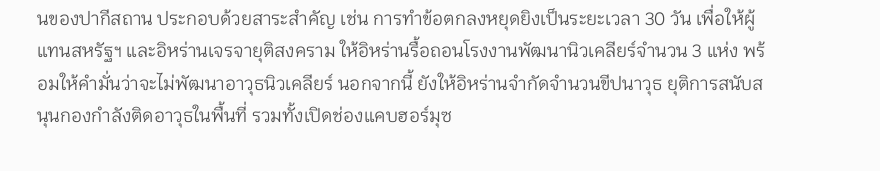นของปากีสถาน ประกอบด้วยสาระสำคัญ เช่น การทำข้อตกลงหยุดยิงเป็นระยะเวลา 30 วัน เพื่อให้ผู้แทนสหรัฐฯ และอิหร่านเจรจายุติสงคราม ให้อิหร่านรื้อถอนโรงงานพัฒนานิวเคลียร์จำนวน 3 แห่ง พร้อมให้คำมั่นว่าจะไม่พัฒนาอาวุธนิวเคลียร์ นอกจากนี้ ยังให้อิหร่านจำกัดจำนวนขีปนาวุธ ยุติการสนับสนุนกองกำลังติดอาวุธในพื้นที่ รวมทั้งเปิดช่องแคบฮอร์มุซ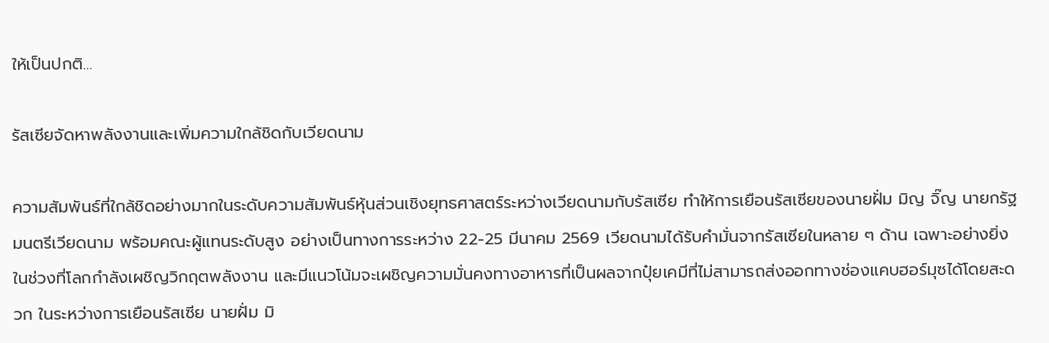ให้เป็นปกติ…

รัสเซียจัดหาพลังงานและเพิ่มความใกล้ชิดกับเวียดนาม

ความสัมพันธ์ที่ใกล้ชิดอย่างมากในระดับความสัมพันธ์หุ้นส่วนเชิงยุทธศาสตร์ระหว่างเวียดนามกับรัสเซีย ทำให้การเยือนรัสเซียของนายฝั่ม มิญ จิ๊ญ นายกรัฐมนตรีเวียดนาม พร้อมคณะผู้แทนระดับสูง อย่างเป็นทางการระหว่าง 22-25 มีนาคม 2569 เวียดนามได้รับคำมั่นจากรัสเซียในหลาย ๆ ด้าน เฉพาะอย่างยิ่งในช่วงที่โลกกำลังเผชิญวิกฤตพลังงาน และมีแนวโน้มจะเผชิญความมั่นคงทางอาหารที่เป็นผลจากปุ๋ยเคมีที่ไม่สามารถส่งออกทางช่องแคบฮอร์มุซได้โดยสะดวก ในระหว่างการเยือนรัสเซีย นายฝั่ม มิ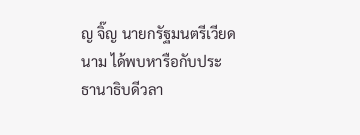ญ จิ๊ญ นายกรัฐมนตรีเวียดนาม ได้พบหารือกับประธานาธิบดีวลา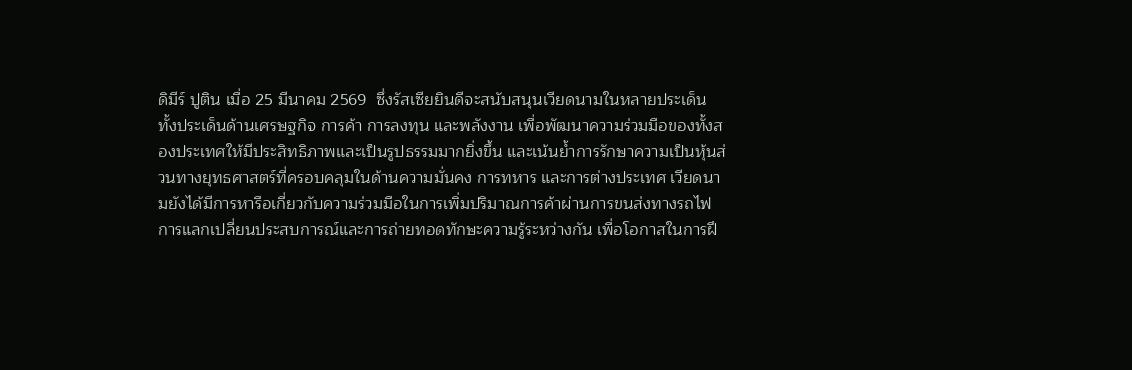ดิมีร์ ปูติน เมื่อ 25 มีนาคม 2569  ซึ่งรัสเซียยินดีจะสนับสนุนเวียดนามในหลายประเด็น ทั้งประเด็นด้านเศรษฐกิจ การค้า การลงทุน และพลังงาน เพื่อพัฒนาความร่วมมือของทั้งสองประเทศให้มีประสิทธิภาพและเป็นรูปธรรมมากยิ่งขึ้น และเน้นย้ำการรักษาความเป็นหุ้นส่วนทางยุทธศาสตร์ที่ครอบคลุมในด้านความมั่นคง การทหาร และการต่างประเทศ เวียดนามยังได้มีการหารือเกี่ยวกับความร่วมมือในการเพิ่มปริมาณการค้าผ่านการขนส่งทางรถไฟ การแลกเปลี่ยนประสบการณ์และการถ่ายทอดทักษะความรู้ระหว่างกัน เพื่อโอกาสในการฝึ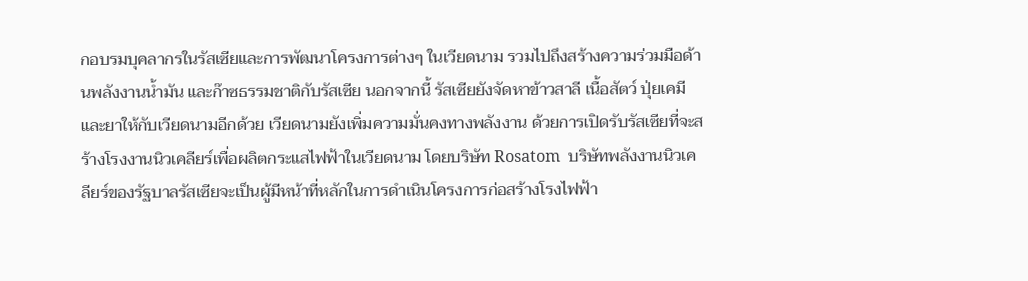กอบรมบุคลากรในรัสเซียและการพัฒนาโครงการต่างๆ ในเวียดนาม รวมไปถึงสร้างความร่วมมือด้านพลังงานน้ำมัน และก๊าซธรรมชาติกับรัสเซีย นอกจากนี้ รัสเซียยังจัดหาข้าวสาลี เนื้อสัตว์ ปุ่ยเคมี และยาให้กับเวียดนามอีกด้วย เวียดนามยังเพิ่มความมั่นคงทางพลังงาน ด้วยการเปิดรับรัสเซียที่จะสร้างโรงงานนิวเคลียร์เพื่อผลิตกระแสไฟฟ้าในเวียดนาม โดยบริษัท Rosatom  บริษัทพลังงานนิวเคลียร์ของรัฐบาลรัสเซียจะเป็นผู้มีหน้าที่หลักในการดำเนินโครงการก่อสร้างโรงไฟฟ้า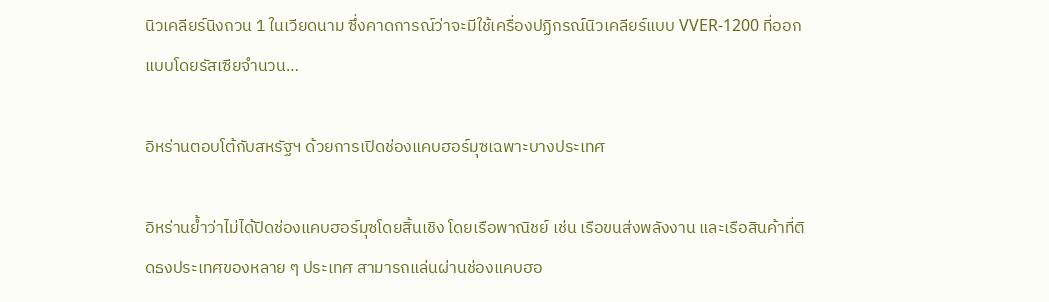นิวเคลียร์นิงถวน 1 ในเวียดนาม ซึ่งคาดการณ์ว่าจะมีใช้เครื่องปฏิกรณ์นิวเคลียร์แบบ VVER-1200 ที่ออกแบบโดยรัสเซียจำนวน…

อิหร่านตอบโต้กับสหรัฐฯ ด้วยการเปิดช่องแคบฮอร์มุซเฉพาะบางประเทศ

อิหร่านย้ำว่าไม่ได้ปิดช่องแคบฮอร์มุซโดยสิ้นเชิง โดยเรือพาณิชย์ เช่น เรือขนส่งพลังงาน และเรือสินค้าที่ติดธงประเทศของหลาย ๆ ประเทศ สามารถแล่นผ่านช่องแคบฮอ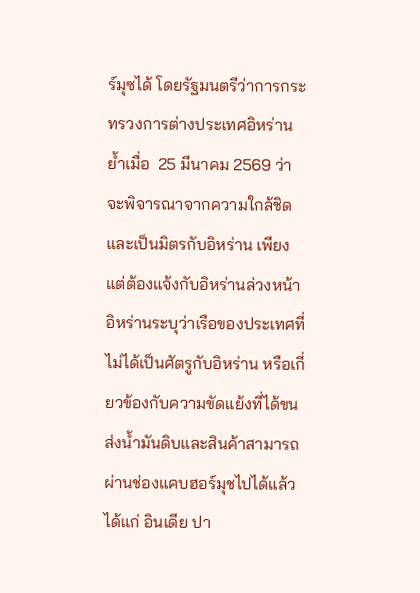ร์มุซได้ โดยรัฐมนตรีว่าการกระทรวงการต่างประเทศอิหร่านย้ำเมื่อ  25 มีนาคม 2569 ว่า จะพิจารณาจากความใกล้ชิด และเป็นมิตรกับอิหร่าน เพียงแต่ต้องแจ้งกับอิหร่านล่วงหน้า อิหร่านระบุว่าเรือของประเทศที่ไม่ได้เป็นศัตรูกับอิหร่าน หรือเกี่ยวข้องกับความขัดแย้งที่ได้ขนส่งน้ำมันดิบและสินค้าสามารถผ่านช่องแคบฮอร์มุชไปได้แล้ว ได้แก่ อินเดีย ปา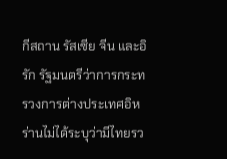กีสถาน รัสเซีย จีน และอิรัก รัฐมนตรีว่าการกระทรวงการต่างประเทศอิหร่านไม่ได้ระบุว่ามีไทยรว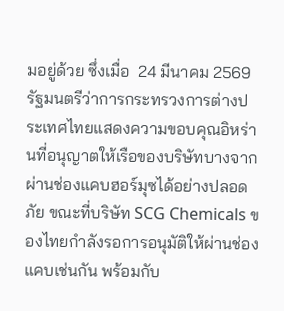มอยู่ด้วย ซึ่งเมื่อ  24 มีนาคม 2569 รัฐมนตรีว่าการกระทรวงการต่างประเทศไทยแสดงความขอบคุณอิหร่านที่อนุญาตให้เรือของบริษัทบางจาก ผ่านช่องแคบฮอร์มุซได้อย่างปลอดภัย ขณะที่บริษัท SCG Chemicals ของไทยกำลังรอการอนุมัติให้ผ่านช่องแคบเช่นกัน พร้อมกับ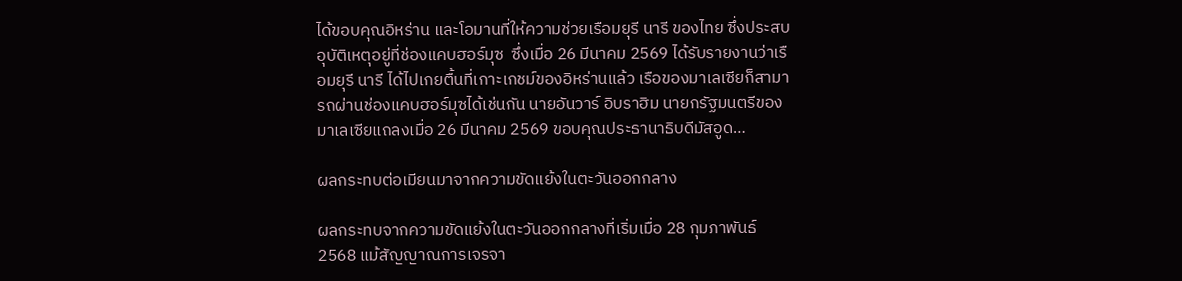ได้ขอบคุณอิหร่าน และโอมานที่ให้ความช่วยเรือมยุรี นารี ของไทย ซึ่งประสบอุบัติเหตุอยู่ที่ช่องแคบฮอร์มุซ  ซึ่งเมื่อ 26 มีนาคม 2569 ได้รับรายงานว่าเรือมยุรี นารี ได้ไปเกยตื้นที่เกาะเกชม์ของอิหร่านแล้ว เรือของมาเลเซียก็สามารถผ่านช่องแคบฮอร์มุซได้เช่นกัน นายอันวาร์ อิบราฮิม นายกรัฐมนตรีของมาเลเซียแถลงเมื่อ 26 มีนาคม 2569 ขอบคุณประธานาธิบดีมัสอูด…

ผลกระทบต่อเมียนมาจากความขัดแย้งในตะวันออกกลาง

ผลกระทบจากความขัดแย้งในตะวันออกกลางที่เริ่มเมื่อ 28 กุมภาพันธ์ 2568 แม้สัญญาณการเจรจา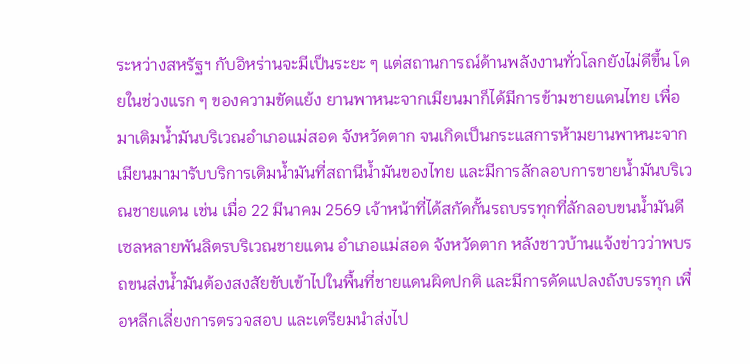ระหว่างสหรัฐฯ กับอิหร่านจะมีเป็นระยะ ๆ แต่สถานการณ์ด้านพลังงานทั่วโลกยังไม่ดีขึ้น โดยในช่วงแรก ๆ ของความขัดแย้ง ยานพาหนะจากเมียนมาก็ได้มีการข้ามชายแดนไทย เพื่อมาเติมน้ำมันบริเวณอำเภอแม่สอด จังหวัดตาก จนเกิดเป็นกระแสการห้ามยานพาหนะจากเมียนมามารับบริการเติมน้ำมันที่สถานีน้ำมันของไทย และมีการลักลอบการขายน้ำมันบริเวณชายแดน เช่น เมื่อ 22 มีนาคม 2569 เจ้าหน้าที่ได้สกัดกั้นรถบรรทุกที่ลักลอบขนน้ำมันดีเซลหลายพันลิตรบริเวณชายแดน อำเภอแม่สอด จังหวัดตาก หลังชาวบ้านแจ้งข่าวว่าพบรถขนส่งน้ำมันต้องสงสัยขับเข้าไปในพื้นที่ชายแดนผิดปกติ และมีการดัดแปลงถังบรรทุก เพื่อหลีกเลี่ยงการตรวจสอบ และเตรียมนำส่งไป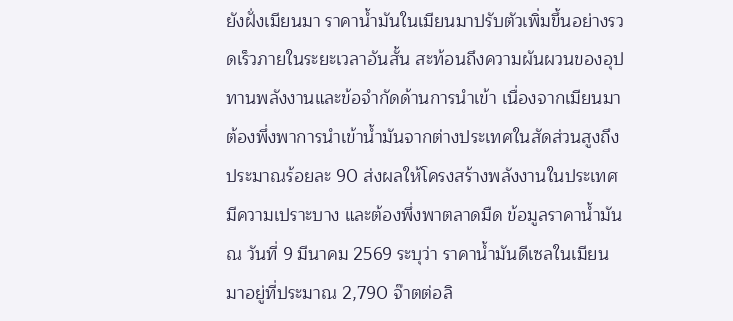ยังฝั่งเมียนมา ราคาน้ำมันในเมียนมาปรับตัวเพิ่มขึ้นอย่างรวดเร็วภายในระยะเวลาอันสั้น สะท้อนถึงความผันผวนของอุปทานพลังงานและข้อจำกัดด้านการนำเข้า เนื่องจากเมียนมาต้องพึ่งพาการนำเข้าน้ำมันจากต่างประเทศในสัดส่วนสูงถึงประมาณร้อยละ 90 ส่งผลให้โครงสร้างพลังงานในประเทศมีความเปราะบาง และต้องพึ่งพาตลาดมืด ข้อมูลราคาน้ำมัน ณ วันที่ 9 มีนาคม 2569 ระบุว่า ราคาน้ำมันดีเซลในเมียนมาอยู่ที่ประมาณ 2,790 จ๊าตต่อลิ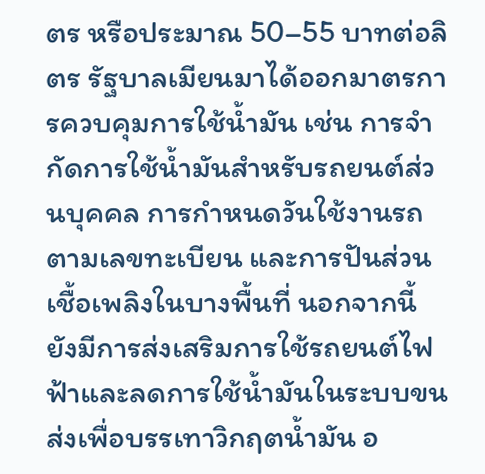ตร หรือประมาณ 50–55 บาทต่อลิตร รัฐบาลเมียนมาได้ออกมาตรการควบคุมการใช้น้ำมัน เช่น การจำกัดการใช้น้ำมันสำหรับรถยนต์ส่วนบุคคล การกำหนดวันใช้งานรถตามเลขทะเบียน และการปันส่วนเชื้อเพลิงในบางพื้นที่ นอกจากนี้ ยังมีการส่งเสริมการใช้รถยนต์ไฟฟ้าและลดการใช้น้ำมันในระบบขนส่งเพื่อบรรเทาวิกฤตน้ำมัน อ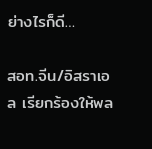ย่างไรก็ดี…

สอท.จีน/อิสราเอล เรียกร้องให้พล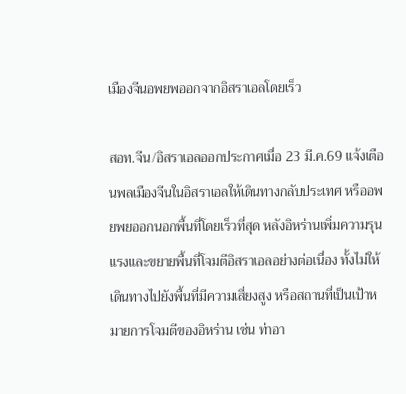เมืองจีนอพยพออกจากอิสราเอลโดยเร็ว

สอท.จีน/อิสราเอลออกประกาศเมื่อ 23 มี.ค.69 แจ้งเตือนพลเมืองจีนในอิสราเอลให้เดินทางกลับประเทศ หรืออพยพยออกนอกพื้นที่โดยเร็วที่สุด หลังอิหร่านเพิ่มความรุนแรงและขยายพื้นที่โจมตีอิสราเอลอย่างต่อเนื่อง ทั้งไม่ให้เดินทางไปยังพื้นที่มีความเสี่ยงสูง หรือสถานที่เป็นเป้าหมายการโจมตีของอิหร่าน เช่น ท่าอา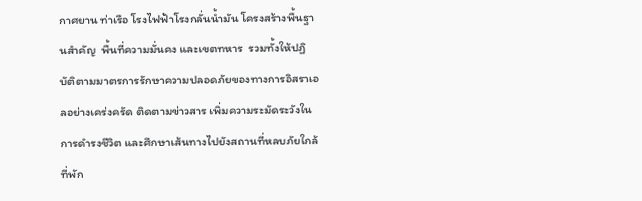กาศยาน ท่าเรือ โรงไฟฟ้าโรงกลั่นน้ำมัน โครงสร้างพื้นฐานสำคัญ  พื้นที่ความมั่นคง และเขตทหาร  รวมทั้งให้ปฏิบัติตามมาตรการรักษาความปลอดภัยของทางการอิสราเอลอย่างเคร่งครัด ติดตามข่าวสาร เพิ่มความระมัดระวังในการดำรงชีวิต และศึกษาเส้นทางไปยังสถานที่หลบภัยใกล้ที่พัก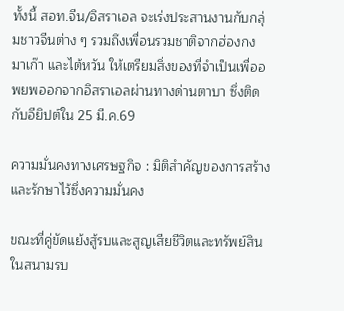ทั้งนี้ สอท.จีน/อิสราเอล จะเร่งประสานงานกับกลุ่มชาวจีนต่าง ๆ รวมถึงเพื่อนรวมชาติจากฮ่องกง มาเก๊า และไต้หวัน ให้เตรียมสิ่งของที่จำเป็นเพื่ออพยพออกจากอิสราเอลผ่านทางด่านตาบา ซึ่งติดกับอียิปต์ใน 25 มี.ค.69

ความมั่นคงทางเศรษฐกิจ : มิติสำคัญของการสร้างและรักษาไว้ซึ่งความมั่นคง

ขณะที่คู่ขัดแย้งสู้รบและสูญเสียชีวิตและทรัพย์สินในสนามรบ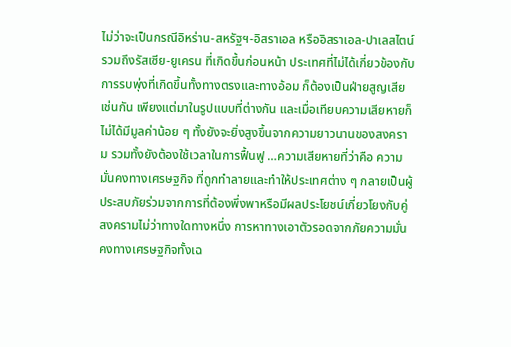ไม่ว่าจะเป็นกรณีอิหร่าน-สหรัฐฯ-อิสราเอล หรืออิสราเอล-ปาเลสไตน์ รวมถึงรัสเซีย-ยูเครน ที่เกิดขึ้นก่อนหน้า ประเทศที่ไม่ได้เกี่ยวข้องกับการรบพุ่งที่เกิดขึ้นทั้งทางตรงและทางอ้อม ก็ต้องเป็นฝ่ายสูญเสียเช่นกัน เพียงแต่มาในรูปแบบที่ต่างกัน และเมื่อเทียบความเสียหายก็ไม่ได้มีมูลค่าน้อย ๆ ทั้งยังจะยิ่งสูงขึ้นจากความยาวนานของสงคราม รวมทั้งยังต้องใช้เวลาในการฟื้นฟู …ความเสียหายที่ว่าคือ ความมั่นคงทางเศรษฐกิจ ที่ถูกทำลายและทำให้ประเทศต่าง ๆ กลายเป็นผู้ประสบภัยร่วมจากการที่ต้องพึ่งพาหรือมีผลประโยชน์เกี่ยวโยงกับคู่สงครามไม่ว่าทางใดทางหนึ่ง การหาทางเอาตัวรอดจากภัยความมั่นคงทางเศรษฐกิจทั้งเฉ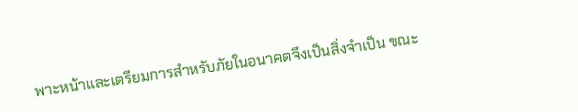พาะหน้าและเตรียมการสำหรับภัยในอนาคตจึงเป็นสิ่งจำเป็น ขณะ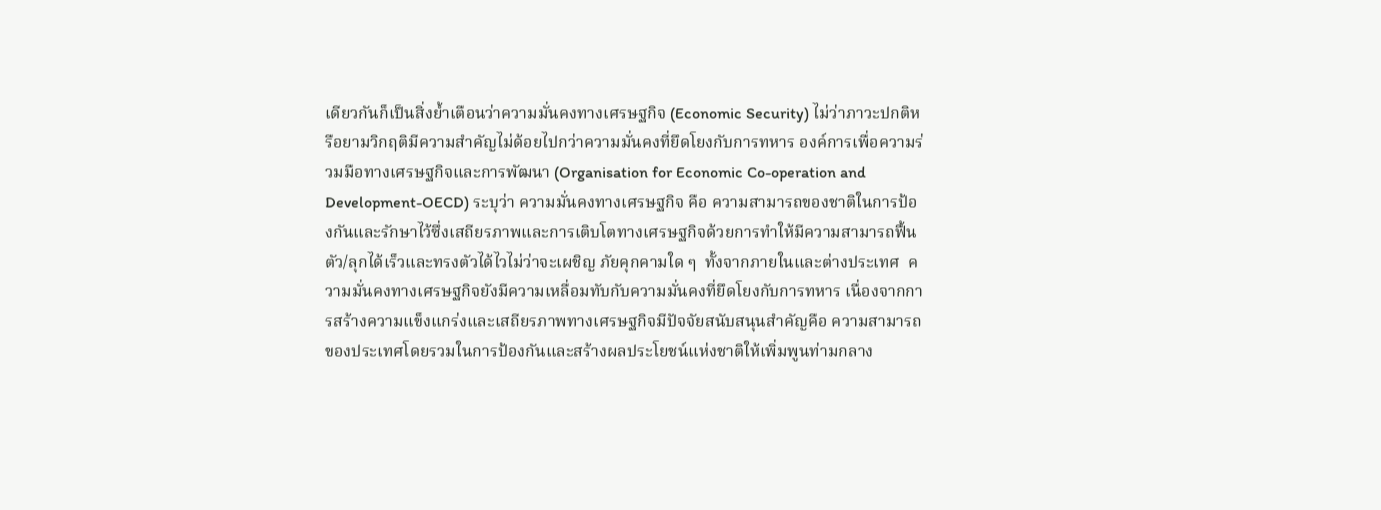เดียวกันก็เป็นสิ่งย้ำเตือนว่าความมั่นคงทางเศรษฐกิจ (Economic Security) ไม่ว่าภาวะปกติหรือยามวิกฤติมีความสำคัญไม่ด้อยไปกว่าความมั่นคงที่ยึดโยงกับการทหาร องค์การเพื่อความร่วมมือทางเศรษฐกิจและการพัฒนา (Organisation for Economic Co-operation and Development-OECD) ระบุว่า ความมั่นคงทางเศรษฐกิจ คือ ความสามารถของชาติในการป้องกันและรักษาไว้ซึ่งเสถียรภาพและการเติบโตทางเศรษฐกิจด้วยการทำให้มีความสามารถฟื้นตัว/ลุกได้เร็วและทรงตัวได้ไวไม่ว่าจะเผชิญ ภัยคุกคามใด ๆ  ทั้งจากภายในและต่างประเทศ  ความมั่นคงทางเศรษฐกิจยังมีความเหลื่อมทับกับความมั่นคงที่ยึดโยงกับการทหาร เนื่องจากการสร้างความแข็งแกร่งและเสถียรภาพทางเศรษฐกิจมีปัจจัยสนับสนุนสำคัญคือ ความสามารถของประเทศโดยรวมในการป้องกันและสร้างผลประโยชน์แห่งชาติให้เพิ่มพูนท่ามกลาง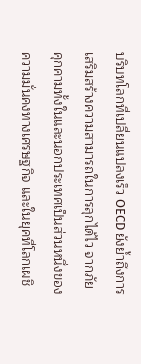บริบทโลกที่เปลี่ยนแปลงเร็ว OECD ยังย้ำถึงการเสริมสร้างความสามารถในการลุกได้ไว จากภัยคุกคามทั้งในและนอกประเทศเป็นส่วนหนึ่งของความมั่นคงทางเศรษฐกิจ และในยุคที่โลกเผชิ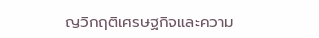ญวิกฤติเศรษฐกิจและความ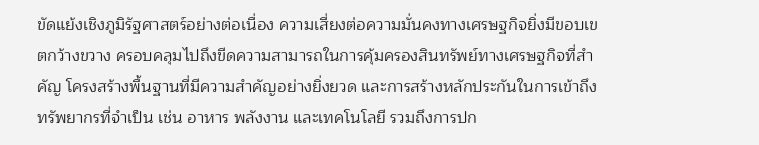ขัดแย้งเชิงภูมิรัฐศาสตร์อย่างต่อเนื่อง ความเสี่ยงต่อความมั่นคงทางเศรษฐกิจยิ่งมีขอบเขตกว้างขวาง ครอบคลุมไปถึงขีดความสามารถในการคุ้มครองสินทรัพย์ทางเศรษฐกิจที่สำคัญ โครงสร้างพื้นฐานที่มีความสำคัญอย่างยิ่งยวด และการสร้างหลักประกันในการเข้าถึงทรัพยากรที่จำเป็น เช่น อาหาร พลังงาน และเทคโนโลยี รวมถึงการปก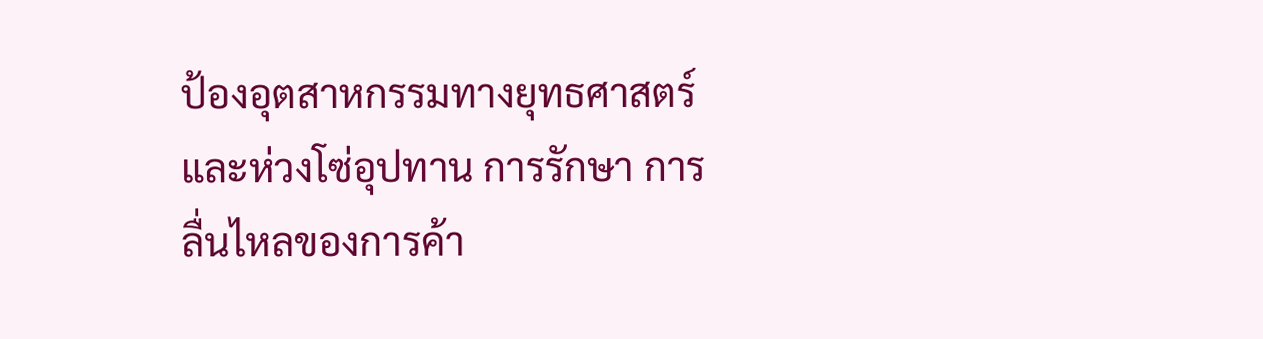ป้องอุตสาหกรรมทางยุทธศาสตร์และห่วงโซ่อุปทาน การรักษา การลื่นไหลของการค้า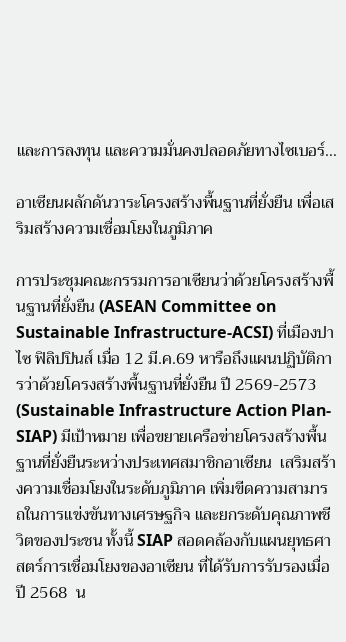และการลงทุน และความมั่นคงปลอดภัยทางไซเบอร์…

อาเซียนผลักดันวาระโครงสร้างพื้นฐานที่ยั่งยืน เพื่อเสริมสร้างความเชื่อมโยงในภูมิภาค

การประชุมคณะกรรมการอาเซียนว่าด้วยโครงสร้างพื้นฐานที่ยั่งยืน (ASEAN Committee on Sustainable Infrastructure-ACSI) ที่เมืองปาไซ ฟิลิปปินส์ เมื่อ 12 มี.ค.69 หารือถึงแผนปฏิบัติการว่าด้วยโครงสร้างพื้นฐานที่ยั่งยืน ปี 2569-2573 (Sustainable Infrastructure Action Plan-SIAP) มีเป้าหมาย เพื่อขยายเครือข่ายโครงสร้างพื้นฐานที่ยั่งยืนระหว่างประเทศสมาชิกอาเซียน  เสริมสร้างความเชื่อมโยงในระดับภูมิภาค เพิ่มขีดความสามารถในการแข่งขันทางเศรษฐกิจ และยกระดับคุณภาพชีวิตของประชน ทั้งนี้ SIAP สอดคล้องกับแผนยุทธศาสตร์การเชื่อมโยงของอาเซียน ที่ได้รับการรับรองเมื่อปี 2568  น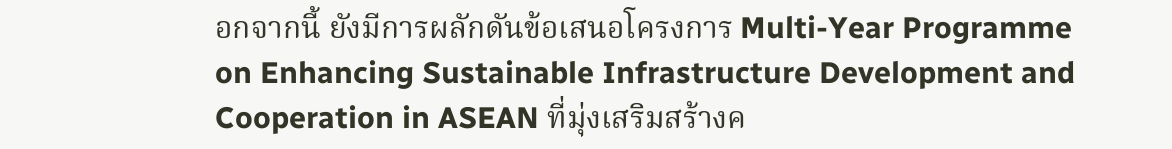อกจากนี้ ยังมีการผลักดันข้อเสนอโครงการ Multi-Year Programme on Enhancing Sustainable Infrastructure Development and Cooperation in ASEAN ที่มุ่งเสริมสร้างค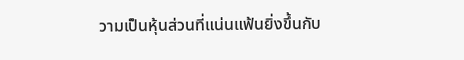วามเป็นหุ้นส่วนที่แน่นแฟ้นยิ่งขึ้นกับ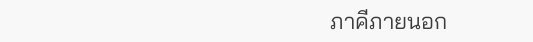ภาคีภายนอก